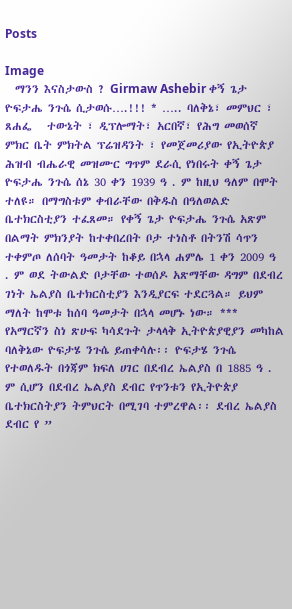Posts

Image
  ማንን እናስታውስ ? Girmaw Ashebir ቀኝ ጌታ ዮፍታሔ ንጉሴ ሲታወሱ….!!! * ….. ባለቅኔ፣ መምህር ፣ ጸሐፌ   ተውኔት ፣ ዲፕሎማት፣ አርበኛ፣ የሕግ መወሰኛ ምክር ቤት ምክትል ፕሬዝዳንት ፣ የመጀመሪያው የኢትዮጵያ ሕዝብ ብሔራዊ መዝሙር ግጥም ደራሲ የነበሩት ቀኝ ጌታ ዮፍታሔ ንጉሴ ሰኔ 30 ቀን 1939 ዓ . ም ከዚህ ዓለም በሞት ተለዩ። በማግስቱም ቀብራቸው በቅዱስ በዓለወልድ ቤተክርስቲያን ተፈጸመ። የቀኝ ጌታ ዮፍታሔ ንጉሴ አጽም በልማት ምክንያት ከተቀበረበት ቦታ ተነስቶ በትንሽ ሳጥን ተቀምጦ ለሰባት ዓመታት ከቆይ በኋላ ሐምሌ 1 ቀን 2009 ዓ . ም ወደ ትውልድ ቦታቸው ተወሰዶ አጽማቸው ዳግም በደብረ ገነት ኤልያስ ቤተክርስቲያን እንዲያርፍ ተደርጓል። ይህም ማለት ከሞቱ ከሰባ ዓመታት በኋላ መሆኑ ነው። *** የአማርኛን ስነ ጽሁፍ ካሳደጉት ታላላቅ ኢትዮጵያዊያን መካከል ባለቅኔው ዮፍታሄ ንጉሴ ይጠቀሳሉ፡፡ ዮፍታሄ ንጉሴ የተወለዱት በጎጃም ክፍለ ሀገር በደብረ ኤልያስ በ 1885 ዓ . ም ሲሆን በደብረ ኤልያስ ደብር የጥንቱን የኢትዮጵያ ቤተክርስትያን ትምህርት በሚገባ ተምረዋል፡፡ ደብረ ኤልያስ ደብር የ ”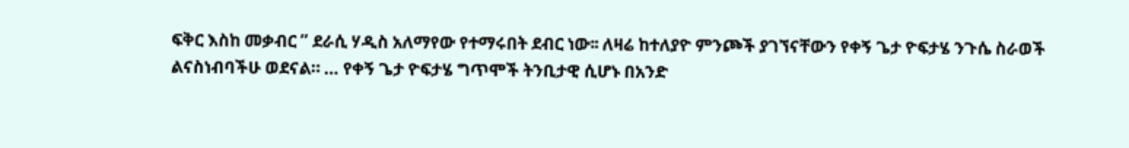ፍቅር እስከ መቃብር ” ደራሲ ሃዲስ አለማየው የተማሩበት ደብር ነው፡፡ ለዛሬ ከተለያዮ ምንጮች ያገኘናቸውን የቀኝ ጌታ ዮፍታሄ ንጉሴ ስራወች ልናስነብባችሁ ወደናል። … የቀኝ ጌታ ዮፍታሄ ግጥሞች ትንቢታዊ ሲሆኑ በአንድ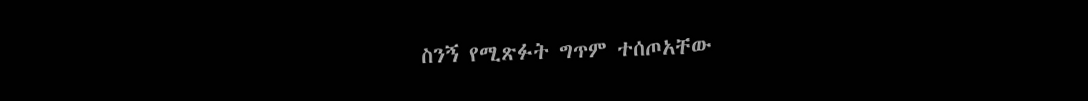ስንኝ የሚጽፉት ግጥም ተሰጦአቸው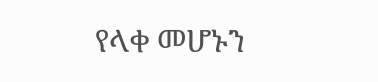የላቀ መሆኑን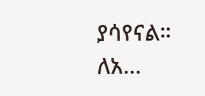ያሳየናል። ለአ...